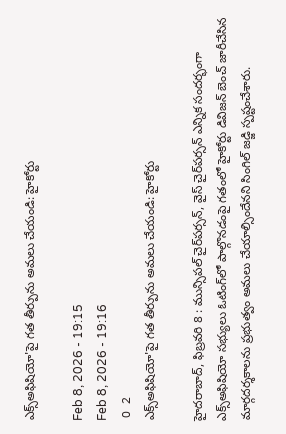ఎక్స్‌అఫిషియో'పై గత తీర్పును అమలు చేయండి: హైకోర్టు

Feb 8, 2026 - 19:15
Feb 8, 2026 - 19:16
 0  2
ఎక్స్‌అఫిషియో'పై గత తీర్పును అమలు చేయండి: హైకోర్టు

హైదరాబాద్‌, ఫిబ్రవరి 8 : మున్సిపల్‌ చైర్‌పర్సన్‌, వైస్‌ చైర్‌పర్సన్‌ ఎన్నిక సందర్భంగా ఎక్స్‌అఫిషియో సభ్యులు ఓటింగ్‌లో పాల్గొనడంపై గతంలో హైకోర్టు డివిజన్‌ బెంచ్‌ జారీచేసిన మార్గదర్శకాలను ప్రభుత్వం అమలు చేయాల్సిందేనని సింగిల్‌ జడ్జి స్పష్టంచేశారు.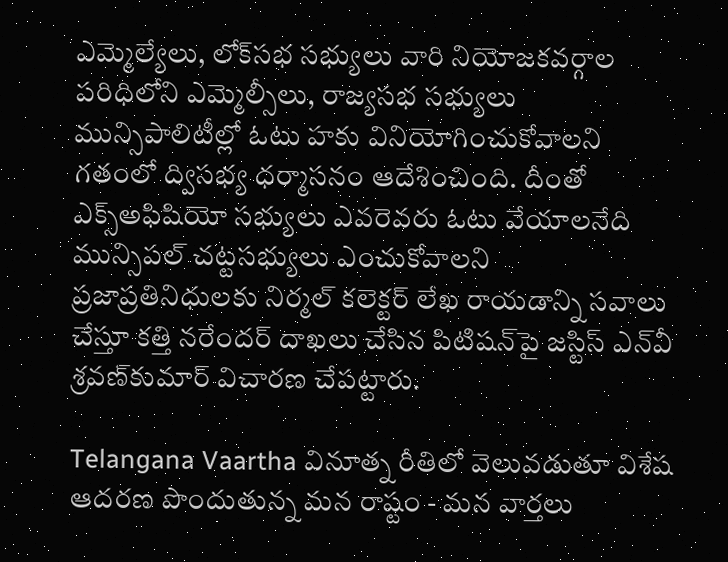ఎమ్మెల్యేలు, లోక్‌సభ సభ్యులు వారి నియోజకవర్గాల పరిధిలోని ఎమ్మెల్సీలు, రాజ్యసభ సభ్యులు మున్సిపాలిటీల్లో ఓటు హకు వినియోగించుకోవాలని గతంలో ద్విసభ్య ధర్మాసనం ఆదేశించింది. దీంతో ఎక్స్‌అఫిషియో సభ్యులు ఎవరెవరు ఓటు వేయాలనేది మున్సిపల్‌ చట్టసభ్యులు ఎంచుకోవాలని ప్రజాప్రతినిధులకు నిర్మల్‌ కలెక్టర్‌ లేఖ రాయడాన్ని సవాలు చేస్తూ కత్తి నరేందర్‌ దాఖలు చేసిన పిటిషన్‌పై జస్టిస్‌ ఎన్‌వీ శ్రవణ్‌కుమార్‌ విచారణ చేపట్టారు.

Telangana Vaartha వినూత్న రీతిలో వెలువడుతూ విశేష ఆదరణ పొందుతున్న మన రాష్టం - మన వార్తలు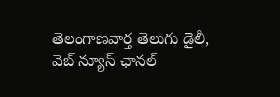తెలంగాణవార్త తెలుగు డైలీ, వెబ్ న్యూస్ ఛానల్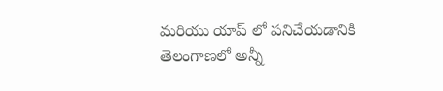మరియు యాప్ లో పనిచేయడానికి తెలంగాణలో అన్నీ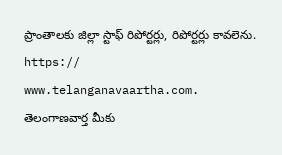ప్రాంతాలకు జిల్లా స్టాఫ్ రిపోర్టర్లు, రిపోర్టర్లు కావలెను. https:// www.telanganavaartha.com. తెలంగాణవార్త మీకు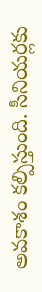అవకాశం కల్పిస్తుంది. సీనియర్లకు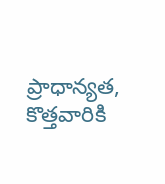ప్రాధాన్యత, కొత్తవారికి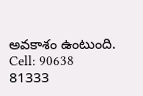అవకాశం ఉంటుంది. Cell: 90638 81333